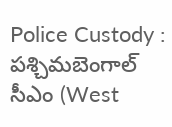Police Custody : పశ్చిమబెంగాల్ సీఎం (West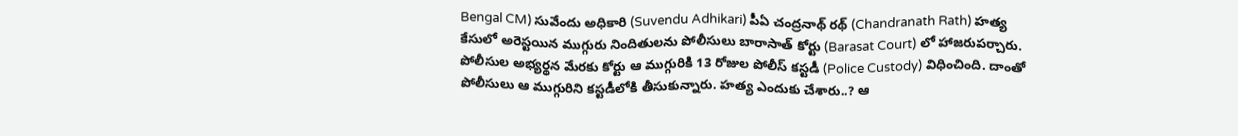Bengal CM) సువేందు అధికారి (Suvendu Adhikari) పీఏ చంద్రనాథ్ రథ్ (Chandranath Rath) హత్య కేసులో అరెస్టయిన ముగ్గురు నిందితులను పోలీసులు బారాసాత్ కోర్టు (Barasat Court) లో హాజరుపర్చారు. పోలీసుల అభ్యర్థన మేరకు కోర్టు ఆ ముగ్గురికి 13 రోజుల పోలీస్ కస్టడీ (Police Custody) విధించింది. దాంతో పోలీసులు ఆ ముగ్గురిని కస్టడీలోకి తీసుకున్నారు. హత్య ఎందుకు చేశారు..? ఆ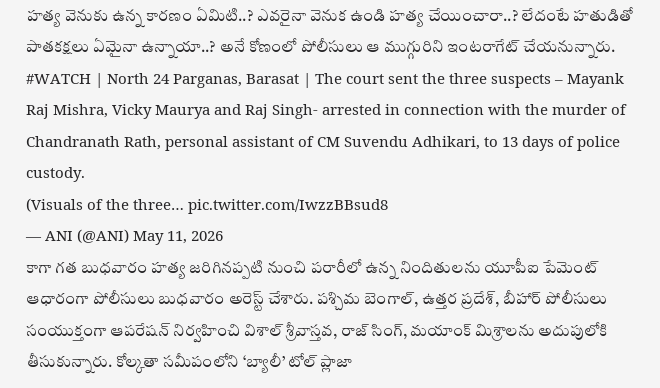హత్య వెనుకు ఉన్న కారణం ఏమిటి..? ఎవరైనా వెనుక ఉండి హత్య చేయించారా..? లేదంటే హతుడితో పాతకక్షలు ఏమైనా ఉన్నాయా..? అనే కోణంలో పోలీసులు ఆ ముగ్గురిని ఇంటరాగేట్ చేయనున్నారు.
#WATCH | North 24 Parganas, Barasat | The court sent the three suspects – Mayank Raj Mishra, Vicky Maurya and Raj Singh- arrested in connection with the murder of Chandranath Rath, personal assistant of CM Suvendu Adhikari, to 13 days of police custody.
(Visuals of the three… pic.twitter.com/IwzzBBsud8
— ANI (@ANI) May 11, 2026
కాగా గత బుధవారం హత్య జరిగినప్పటి నుంచి పరారీలో ఉన్న నిందితులను యూపీఐ పేమెంట్ ఆధారంగా పోలీసులు బుధవారం అరెస్ట్ చేశారు. పశ్చిమ బెంగాల్, ఉత్తర ప్రదేశ్, బీహార్ పోలీసులు సంయుక్తంగా ఆపరేషన్ నిర్వహించి విశాల్ శ్రీవాస్తవ, రాజ్ సింగ్, మయాంక్ మిశ్రాలను అదుపులోకి తీసుకున్నారు. కోల్కతా సమీపంలోని ‘బ్యాలీ’ టోల్ ప్లాజా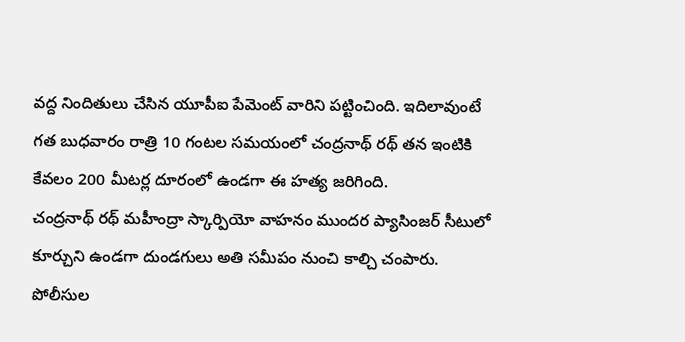వద్ద నిందితులు చేసిన యూపీఐ పేమెంట్ వారిని పట్టించింది. ఇదిలావుంటే గత బుధవారం రాత్రి 10 గంటల సమయంలో చంద్రనాథ్ రథ్ తన ఇంటికి కేవలం 200 మీటర్ల దూరంలో ఉండగా ఈ హత్య జరిగింది.
చంద్రనాథ్ రథ్ మహీంద్రా స్కార్పియో వాహనం ముందర ప్యాసింజర్ సీటులో కూర్చుని ఉండగా దుండగులు అతి సమీపం నుంచి కాల్చి చంపారు. పోలీసుల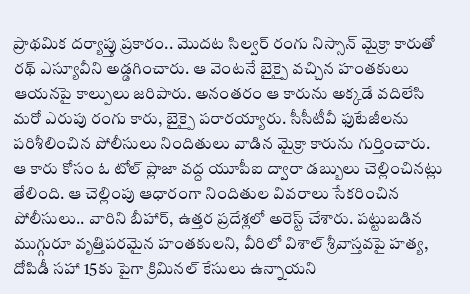ప్రాథమిక దర్యాప్తు ప్రకారం.. మొదట సిల్వర్ రంగు నిస్సాన్ మైక్రా కారుతో రథ్ ఎస్యూవీని అడ్డగించారు. ఆ వెంటనే బైక్పై వచ్చిన హంతకులు ఆయనపై కాల్పులు జరిపారు. అనంతరం ఆ కారును అక్కడే వదిలేసి మరో ఎరుపు రంగు కారు, బైక్పై పరారయ్యారు. సీసీటీవీ ఫుటేజీలను పరిశీలించిన పోలీసులు నిందితులు వాడిన మైక్రా కారును గుర్తించారు.
ఆ కారు కోసం ఓ టోల్ ప్లాజా వద్ద యూపీఐ ద్వారా డబ్బులు చెల్లించినట్లు తేలింది. ఆ చెల్లింపు ఆధారంగా నిందితుల వివరాలు సేకరించిన పోలీసులు.. వారిని బీహార్, ఉత్తర ప్రదేశ్లలో అరెస్ట్ చేశారు. పట్టుబడిన ముగ్గురూ వృత్తిపరమైన హంతకులని, వీరిలో విశాల్ శ్రీవాస్తవపై హత్య, దోపిడీ సహా 15కు పైగా క్రిమినల్ కేసులు ఉన్నాయని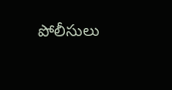పోలీసులు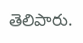తెలిపారు.